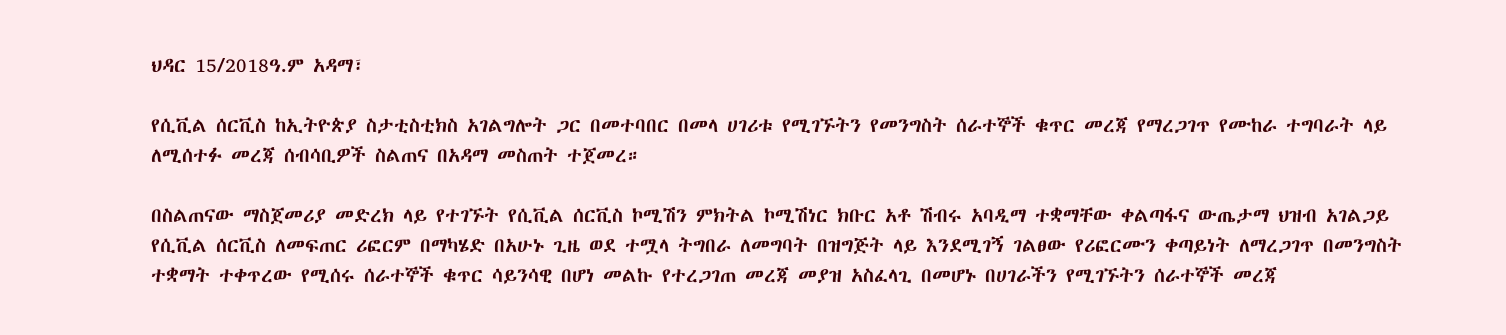ህዳር 15/2018ዓ.ም አዳማ፣

የሲቪል ሰርቪስ ከኢትዮጵያ ስታቲስቲክስ አገልግሎት ጋር በመተባበር በመላ ሀገሪቱ የሚገኙትን የመንግስት ሰራተኞች ቁጥር መረጃ የማረጋገጥ የሙከራ ተግባራት ላይ ለሚሰተፉ መረጃ ሰብሳቢዎች ስልጠና በአዳማ መስጠት ተጀመረ።

በስልጠናው ማስጀመሪያ መድረክ ላይ የተገኙት የሲቪል ሰርቪስ ኮሚሽን ምክትል ኮሚሽነር ክቡር አቶ ሽብሩ አባዲማ ተቋማቸው ቀልጣፋና ውጤታማ ህዝብ አገልጋይ የሲቪል ሰርቪስ ለመፍጠር ሪፎርም በማካሄድ በአሁኑ ጊዜ ወደ ተሟላ ትግበራ ለመግባት በዝግጅት ላይ እንደሚገኝ ገልፀው የሪፎርሙን ቀጣይነት ለማረጋገጥ በመንግስት ተቋማት ተቀጥረው የሚሰሩ ሰራተኞች ቁጥር ሳይንሳዊ በሆነ መልኩ የተረጋገጠ መረጃ መያዝ አስፈላጊ በመሆኑ በሀገራችን የሚገኙትን ሰራተኞች መረጃ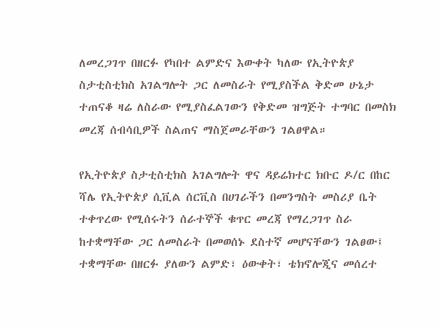ለመረጋገጥ በዘርፉ የካበተ ልምድና እውቀት ካለው የኢትዮጵያ ስታቲስቲክስ አገልግሎት ጋር ለመስራት የሚያስችል ቅድመ ሁኔታ ተጠናቆ ዛሬ ለስራው የሚያስፈልገውን የቅድመ ዝግጅት ተግባር በመስክ መረጃ ሰብሳቢዎች ስልጠና ማስጀመራቸውን ገልፀዋል።

የኢትዮጵያ ስታቲስቲክስ አገልግሎት ዋና ዳይሬክተር ክቡር ዶ/ር በከር ሻሌ የኢትዮጵያ ሲቪል ሰርቪስ በሀገራችን በመንግስት መስሪያ ቤት ተቀጥረው የሚሰሩትን ሰራተኞች ቁጥር መረጃ የማረጋገጥ ስራ ከተቋማቸው ጋር ለመስራት በመወሰኑ ደስተኛ መሆናቸውን ገልፀው፤ ተቋማቸው በዘርፉ ያለውን ልምድ፣ ዕውቀት፣ ቴክኖሎጂና መሰረተ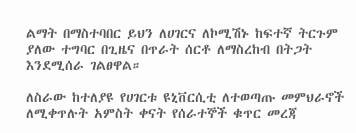ልማት በማስተባበር ይህን ለሀገርና ለኮሚሽኑ ከፍተኛ ትርጉም ያለው ተግባር በጊዜና በጥራት ሰርቶ ለማስረከብ በትጋት እንደሚሰራ ገልፀዋል።

ለስራው ከተለያዩ የሀገርቱ ዩኒቨርሲቲ ለተወጣጡ መምህራኖች ለሚቀጥሉት አምስት ቀናት የሰራተኞች ቁጥር መረጃ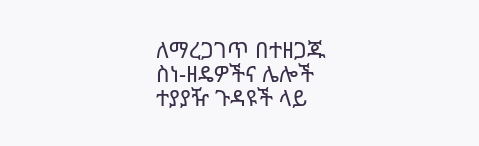ለማረጋገጥ በተዘጋጁ ስነ-ዘዴዎችና ሌሎች ተያያዥ ጉዳዩች ላይ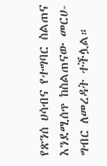የጽንሰ ሀሳብና የተግባር ስልጠና እንደሚሰጥ ከስልጠናው መርሀ-ግብር ለመረዳት ተችሏል።